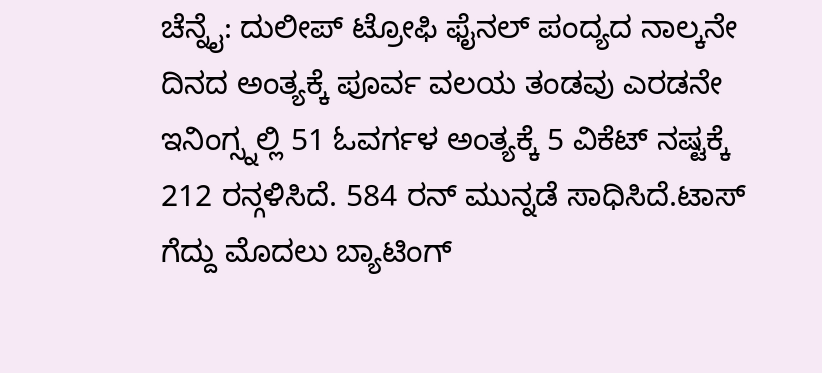ಚೆನ್ನೈ: ದುಲೀಪ್ ಟ್ರೋಫಿ ಫೈನಲ್ ಪಂದ್ಯದ ನಾಲ್ಕನೇ ದಿನದ ಅಂತ್ಯಕ್ಕೆ ಪೂರ್ವ ವಲಯ ತಂಡವು ಎರಡನೇ ಇನಿಂಗ್ಸ್ನಲ್ಲಿ 51 ಓವರ್ಗಳ ಅಂತ್ಯಕ್ಕೆ 5 ವಿಕೆಟ್ ನಷ್ಟಕ್ಕೆ 212 ರನ್ಗಳಿಸಿದೆ. 584 ರನ್ ಮುನ್ನಡೆ ಸಾಧಿಸಿದೆ.ಟಾಸ್ ಗೆದ್ದು ಮೊದಲು ಬ್ಯಾಟಿಂಗ್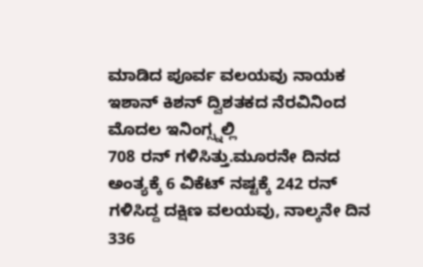ಮಾಡಿದ ಪೂರ್ವ ವಲಯವು ನಾಯಕ ಇಶಾನ್ ಕಿಶನ್ ದ್ವಿಶತಕದ ನೆರವಿನಿಂದ ಮೊದಲ ಇನಿಂಗ್ಸ್ನಲ್ಲಿ
708 ರನ್ ಗಳಿಸಿತ್ತು.ಮೂರನೇ ದಿನದ ಅಂತ್ಯಕ್ಕೆ 6 ವಿಕೆಟ್ ನಷ್ಟಕ್ಕೆ 242 ರನ್ ಗಳಿಸಿದ್ದ ದಕ್ಷಿಣ ವಲಯವು, ನಾಲ್ಕನೇ ದಿನ 336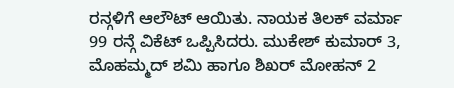ರನ್ಗಳಿಗೆ ಆಲೌಟ್ ಆಯಿತು. ನಾಯಕ ತಿಲಕ್ ವರ್ಮಾ 99 ರನ್ಗೆ ವಿಕೆಟ್ ಒಪ್ಪಿಸಿದರು. ಮುಕೇಶ್ ಕುಮಾರ್ 3, ಮೊಹಮ್ಮದ್ ಶಮಿ ಹಾಗೂ ಶಿಖರ್ ಮೋಹನ್ 2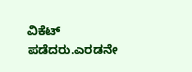ವಿಕೆಟ್ ಪಡೆದರು.ಎರಡನೇ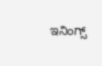ಇನಿಂಗ್ಸ್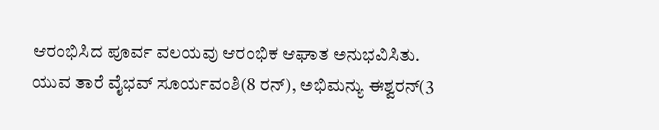ಆರಂಭಿಸಿದ ಪೂರ್ವ ವಲಯವು ಆರಂಭಿಕ ಆಘಾತ ಅನುಭವಿಸಿತು. ಯುವ ತಾರೆ ವೈಭವ್ ಸೂರ್ಯವಂಶಿ(8 ರನ್), ಅಭಿಮನ್ಯು ಈಶ್ವರನ್(3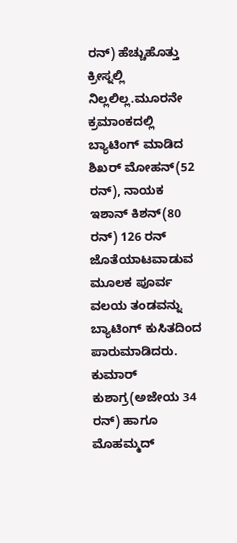ರನ್) ಹೆಚ್ಚುಹೊತ್ತು
ಕ್ರೀಸ್ನಲ್ಲಿ ನಿಲ್ಲಲಿಲ್ಲ.ಮೂರನೇ ಕ್ರಮಾಂಕದಲ್ಲಿ ಬ್ಯಾಟಿಂಗ್ ಮಾಡಿದ ಶಿಖರ್ ಮೋಹನ್(52 ರನ್), ನಾಯಕ ಇಶಾನ್ ಕಿಶನ್(80 ರನ್) 126 ರನ್ ಜೊತೆಯಾಟವಾಡುವ ಮೂಲಕ ಪೂರ್ವ ವಲಯ ತಂಡವನ್ನು ಬ್ಯಾಟಿಂಗ್ ಕುಸಿತದಿಂದ ಪಾರುಮಾಡಿದರು. ಕುಮಾರ್ ಕುಶಾಗ್ರ(ಅಜೇಯ 34 ರನ್) ಹಾಗೂ ಮೊಹಮ್ಮದ್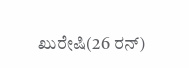ಖುರೇಷಿ(26 ರನ್)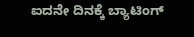ಐದನೇ ದಿನಕ್ಕೆ ಬ್ಯಾಟಿಂಗ್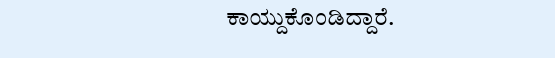ಕಾಯ್ದುಕೊಂಡಿದ್ದಾರೆ.